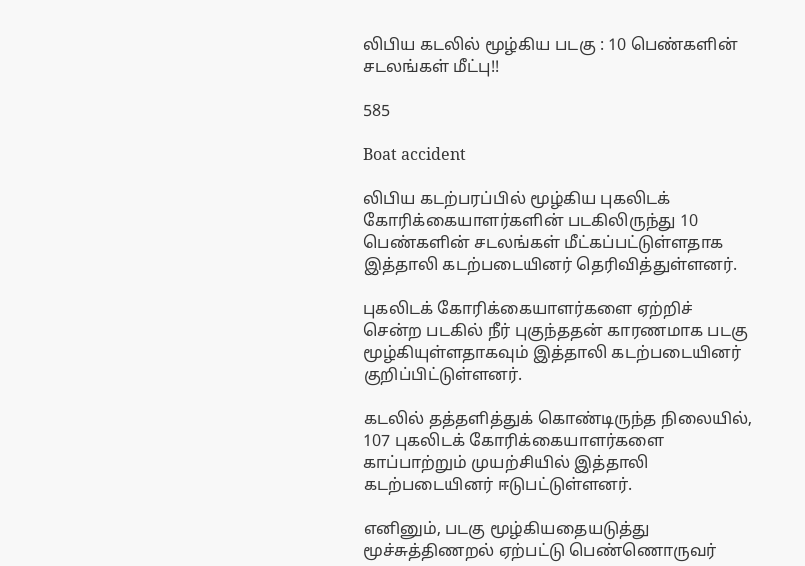லிபிய கடலில் மூழ்கிய படகு : 10 பெண்களின் சடலங்கள் மீட்பு!!

585

Boat accident

லிபிய கடற்பரப்பில் மூழ்கிய புகலிடக் கோரிக்கையாளர்களின் படகிலிருந்து 10 பெண்களின் சடலங்கள் மீட்கப்பட்டுள்ளதாக இத்தாலி கடற்படையினர் தெரிவித்துள்ளனர்.

புகலிடக் கோரிக்கையாளர்களை ஏற்றிச் சென்ற படகில் நீர் புகுந்ததன் காரணமாக படகு மூழ்கியுள்ளதாகவும் இத்தாலி கடற்படையினர் குறிப்பிட்டுள்ளனர்.

கடலில் தத்தளித்துக் கொண்டிருந்த நிலையில், 107 புகலிடக் கோரிக்கையாளர்களை காப்பாற்றும் முயற்சியில் இத்தாலி கடற்படையினர் ஈடுபட்டுள்ளனர்.

எனினும், படகு மூழ்கியதையடுத்து மூச்சுத்திணறல் ஏற்பட்டு பெண்ணொருவர்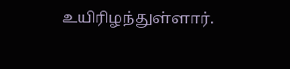உயிரிழந்துள்ளார்.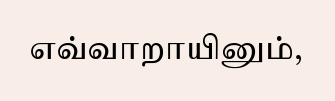எவ்வாறாயினும்,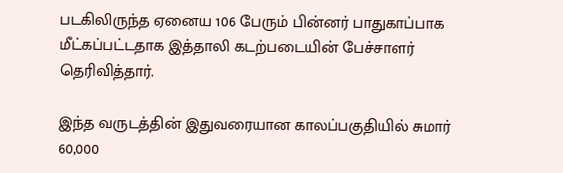படகிலிருந்த ஏனைய 106 பேரும் பின்னர் பாதுகாப்பாக மீட்கப்பட்டதாக இத்தாலி கடற்படையின் பேச்சாளர் தெரிவித்தார்.

இந்த வருடத்தின் இதுவரையான காலப்பகுதியில் சுமார் 60,000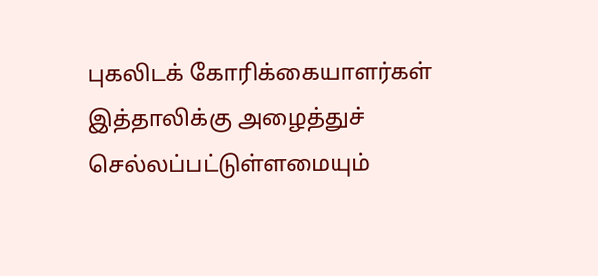புகலிடக் கோரிக்கையாளர்கள் இத்தாலிக்கு அழைத்துச் செல்லப்பட்டுள்ளமையும்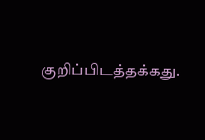குறிப்பிடத்தக்கது.